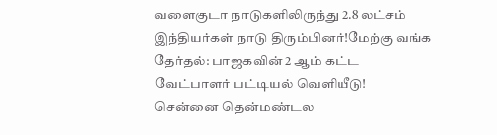வளைகுடா நாடுகளிலிருந்து 2.8 லட்சம் இந்தியர்கள் நாடு திரும்பினர்!மேற்கு வங்க தேர்தல்: பாஜகவின் 2 ஆம் கட்ட வேட்பாளர் பட்டியல் வெளியீடு! சென்னை தென்மண்டல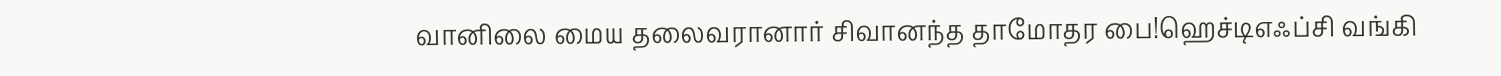வானிலை மைய தலைவரானார் சிவானந்த தாமோதர பை!ஹெச்டிஎஃப்சி வங்கி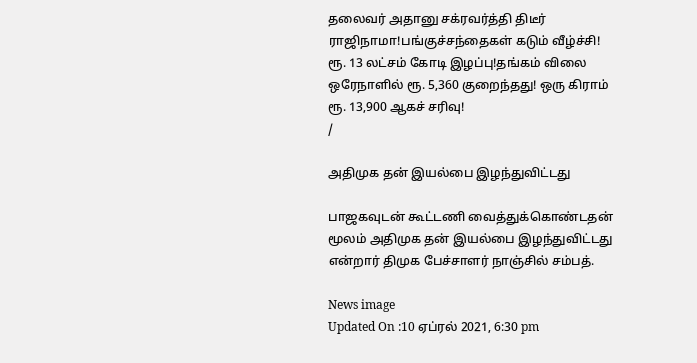தலைவர் அதானு சக்ரவர்த்தி திடீர் ராஜிநாமா!பங்குச்சந்தைகள் கடும் வீழ்ச்சி! ரூ. 13 லட்சம் கோடி இழப்பு!தங்கம் விலை ஒரேநாளில் ரூ. 5,360 குறைந்தது! ஒரு கிராம் ரூ. 13,900 ஆகச் சரிவு!
/

அதிமுக தன் இயல்பை இழந்துவிட்டது

பாஜகவுடன் கூட்டணி வைத்துக்கொண்டதன் மூலம் அதிமுக தன் இயல்பை இழந்துவிட்டது என்றார் திமுக பேச்சாளர் நாஞ்சில் சம்பத்.

News image
Updated On :10 ஏப்ரல் 2021, 6:30 pm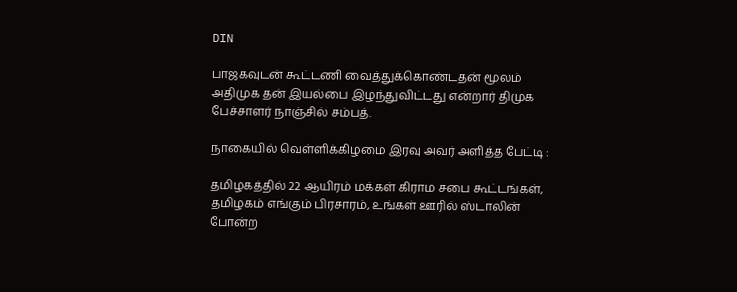DIN

பாஜகவுடன் கூட்டணி வைத்துக்கொண்டதன் மூலம் அதிமுக தன் இயல்பை இழந்துவிட்டது என்றார் திமுக பேச்சாளர் நாஞ்சில் சம்பத்.

நாகையில் வெள்ளிக்கிழமை இரவு அவர் அளித்த பேட்டி :

தமிழகத்தில் 22 ஆயிரம் மக்கள் கிராம சபை கூட்டங்கள், தமிழகம் எங்கும் பிரசாரம், உங்கள் ஊரில் ஸ்டாலின் போன்ற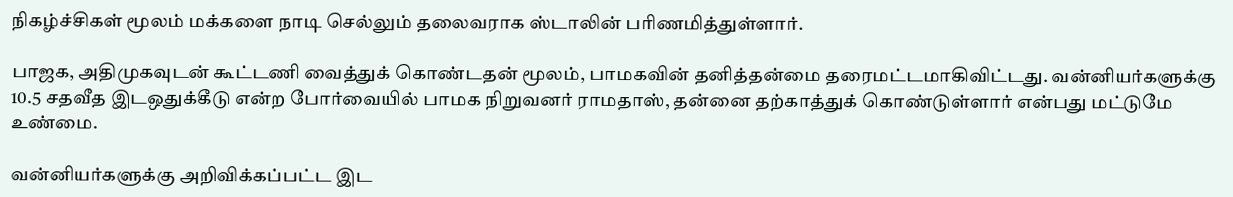நிகழ்ச்சிகள் மூலம் மக்களை நாடி செல்லும் தலைவராக ஸ்டாலின் பரிணமித்துள்ளார்.

பாஜக, அதிமுகவுடன் கூட்டணி வைத்துக் கொண்டதன் மூலம், பாமகவின் தனித்தன்மை தரைமட்டமாகிவிட்டது. வன்னியர்களுக்கு 10.5 சதவீத இடஒதுக்கீடு என்ற போர்வையில் பாமக நிறுவனர் ராமதாஸ், தன்னை தற்காத்துக் கொண்டுள்ளார் என்பது மட்டுமே உண்மை.

வன்னியர்களுக்கு அறிவிக்கப்பட்ட இட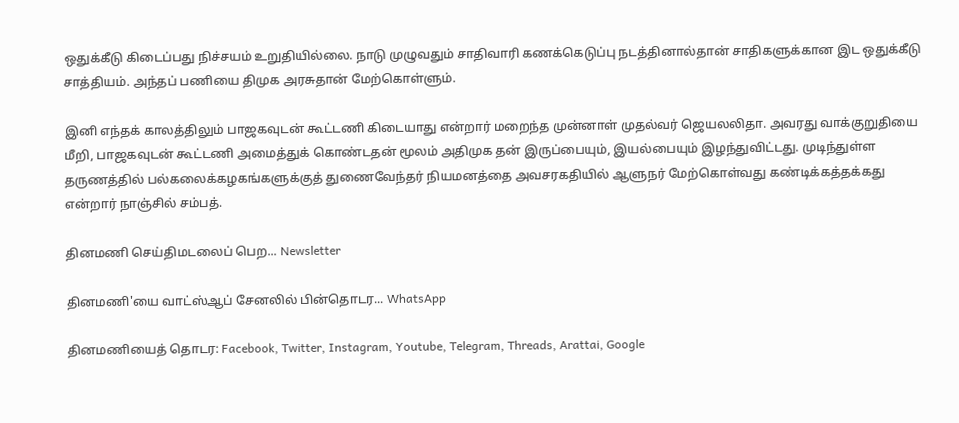ஒதுக்கீடு கிடைப்பது நிச்சயம் உறுதியில்லை. நாடு முழுவதும் சாதிவாரி கணக்கெடுப்பு நடத்தினால்தான் சாதிகளுக்கான இட ஒதுக்கீடு சாத்தியம். அந்தப் பணியை திமுக அரசுதான் மேற்கொள்ளும்.

இனி எந்தக் காலத்திலும் பாஜகவுடன் கூட்டணி கிடையாது என்றார் மறைந்த முன்னாள் முதல்வர் ஜெயலலிதா. அவரது வாக்குறுதியை மீறி, பாஜகவுடன் கூட்டணி அமைத்துக் கொண்டதன் மூலம் அதிமுக தன் இருப்பையும், இயல்பையும் இழந்துவிட்டது. முடிந்துள்ள தருணத்தில் பல்கலைக்கழகங்களுக்குத் துணைவேந்தர் நியமனத்தை அவசரகதியில் ஆளுநர் மேற்கொள்வது கண்டிக்கத்தக்கது என்றார் நாஞ்சில் சம்பத்.

தினமணி செய்திமடலைப் பெற... Newsletter

தினமணி'யை வாட்ஸ்ஆப் சேனலில் பின்தொடர... WhatsApp

தினமணியைத் தொடர: Facebook, Twitter, Instagram, Youtube, Telegram, Threads, Arattai, Google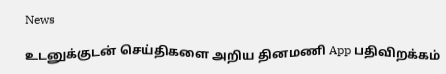News

உடனுக்குடன் செய்திகளை அறிய தினமணி App பதிவிறக்கம்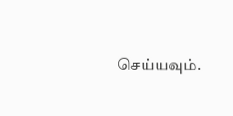செய்யவும்.